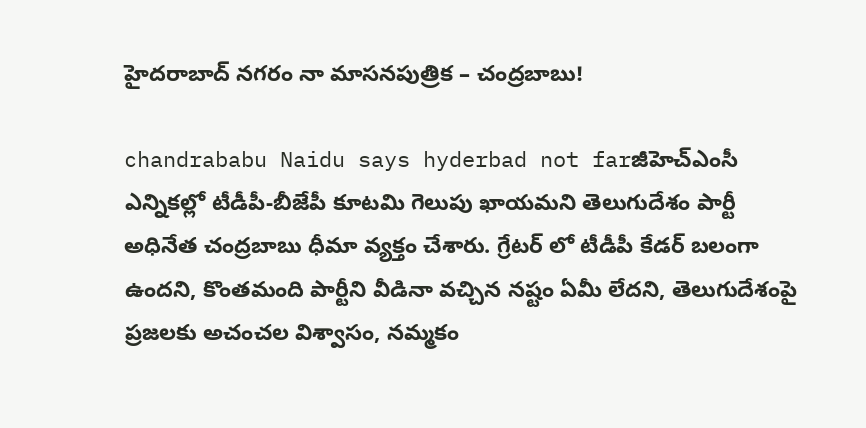హైదరాబాద్ నగరం నా మాసనపుత్రిక – చంద్రబాబు!

chandrababu Naidu says hyderbad not farజీహెచ్ఎంసీ ఎన్నికల్లో టీడీపీ-బీజేపీ కూటమి గెలుపు ఖాయమని తెలుగుదేశం పార్టీ అధినేత చంద్రబాబు ధీమా వ్యక్తం చేశారు. గ్రేటర్ లో టీడీపీ కేడర్ బలంగా ఉందని, కొంతమంది పార్టీని వీడినా వచ్చిన నష్టం ఏమీ లేదని, తెలుగుదేశంపై ప్రజలకు అచంచల విశ్వాసం, నమ్మకం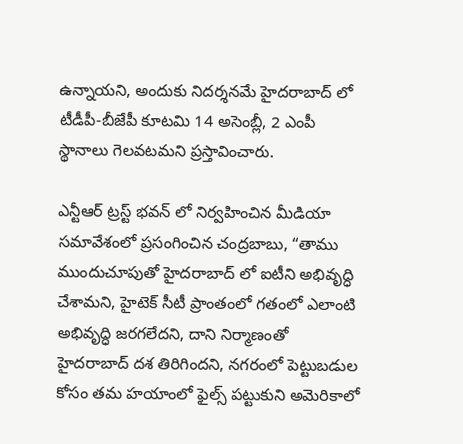ఉన్నాయని, అందుకు నిదర్శనమే హైదరాబాద్ లో టీడీపీ-బీజేపీ కూటమి 14 అసెంబ్లీ, 2 ఎంపీ స్థానాలు గెలవటమని ప్రస్తావించారు.

ఎన్టీఆర్ ట్రస్ట్ భవన్ లో నిర్వహించిన మీడియా సమావేశంలో ప్రసంగించిన చంద్రబాబు, “తాము ముందుచూపుతో హైదరాబాద్ లో ఐటీని అభివృద్ధి చేశామని, హైటెక్ సీటీ ప్రాంతంలో గతంలో ఎలాంటి అభివృద్ధి జరగలేదని, దాని నిర్మాణంతో హైదరాబాద్ దశ తిరిగిందని, నగరంలో పెట్టుబడుల కోసం తమ హయాంలో ఫైల్స్ పట్టుకుని అమెరికాలో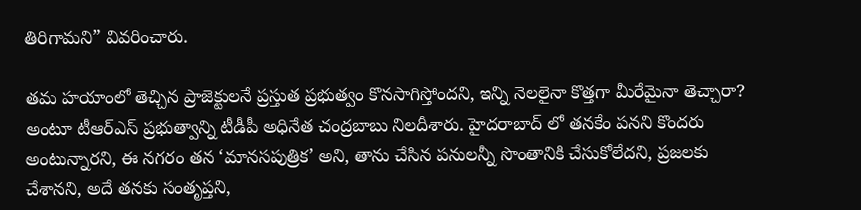తిరిగామని” వివరించారు.

తమ హయాంలో తెచ్చిన ప్రాజెక్టులనే ప్రస్తుత ప్రభుత్వం కొనసాగిస్తోందని, ఇన్ని నెలలైనా కొత్తగా మీరేమైనా తెచ్చారా? అంటూ టీఆర్ఎస్ ప్రభుత్వాన్ని టీడీపీ అధినేత చంద్రబాబు నిలదీశారు. హైదరాబాద్ లో తనకేం పనని కొందరు అంటున్నారని, ఈ నగరం తన ‘మానసపుత్రిక’ అని, తాను చేసిన పనులన్నీ సొంతానికి చేసుకోలేదని, ప్రజలకు చేశానని, అదే తనకు సంతృప్తని,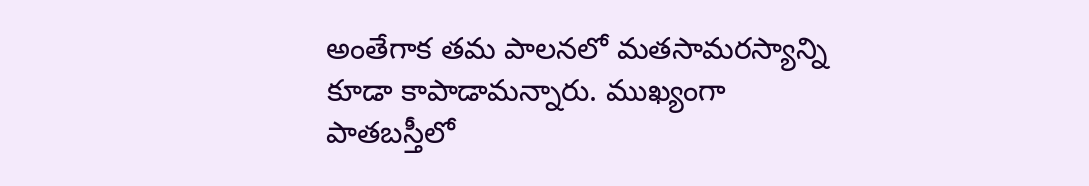అంతేగాక తమ పాలనలో మతసామరస్యాన్ని కూడా కాపాడామన్నారు. ముఖ్యంగా పాతబస్తీలో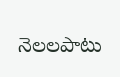నెలలపాటు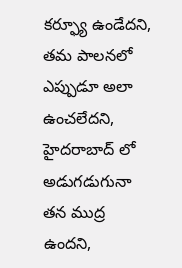కర్ఫ్యూ ఉండేదని, తమ పాలనలో ఎప్పుడూ అలా ఉంచలేదని, హైదరాబాద్ లో అడుగడుగునా తన ముద్ర ఉందని,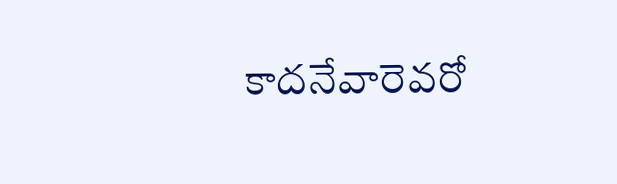కాదనేవారెవరో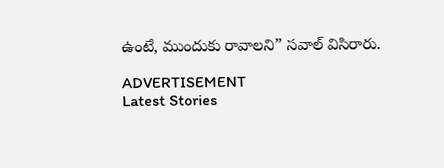ఉంటే, ముందుకు రావాలని” సవాల్ విసిరారు.

ADVERTISEMENT
Latest Stories